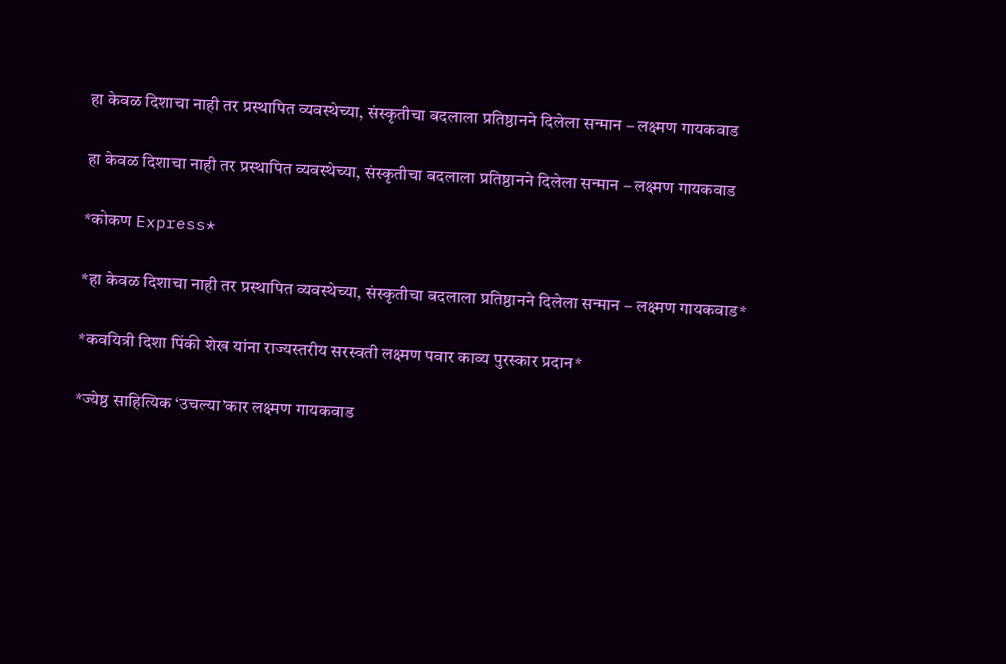हा केवळ दिशाचा नाही तर प्रस्थापित व्यवस्थेच्या, संस्कृतीचा बदलाला प्रतिष्ठानने दिलेला सन्मान – लक्ष्मण गायकवाड

हा केवळ दिशाचा नाही तर प्रस्थापित व्यवस्थेच्या, संस्कृतीचा बदलाला प्रतिष्ठानने दिलेला सन्मान – लक्ष्मण गायकवाड

*कोकण Express*

*हा केवळ दिशाचा नाही तर प्रस्थापित व्यवस्थेच्या, संस्कृतीचा बदलाला प्रतिष्ठानने दिलेला सन्मान – लक्ष्मण गायकवाड*

*कवयित्री दिशा पिंकी शेख यांना राज्यस्तरीय सरस्वती लक्ष्मण पवार काव्य पुरस्कार प्रदान*

*ज्येष्ठ साहित्यिक ‘उचल्या’कार लक्ष्मण गायकवाड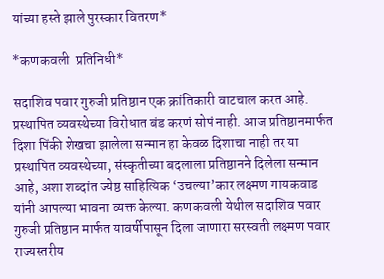यांच्या हस्ते झाले पुरस्कार वितरण*

*कणकवली  प्रतिनिधी*

सदाशिव पवार गुरुजी प्रतिष्ठान एक क्रांतिकारी वाटचाल करत आहे. प्रस्थापित व्यवस्थेच्या विरोधात बंड करणं सोपं नाही. आज प्रतिष्ठानमार्फत दिशा पिंकी शेखचा झालेला सन्मान हा केवळ दिशाचा नाही तर या प्रस्थापित व्यवस्थेच्या, संस्कृतीच्या बदलाला प्रतिष्ठानने दिलेला सन्मान आहे, अशा शब्दांत ज्येष्ठ साहित्यिक ‘उचल्या’कार लक्ष्मण गायकवाड यांनी आपल्या भावना व्यक्त केल्या. कणकवली येथील सदाशिव पवार गुरुजी प्रतिष्ठान मार्फत यावर्षीपासून दिला जाणारा सरस्वती लक्ष्मण पवार राज्यस्तरीय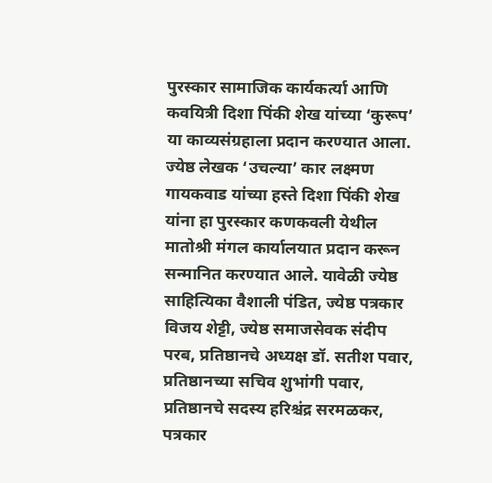पुरस्कार सामाजिक कार्यकर्त्या आणि कवयित्री दिशा पिंकी शेख यांच्या ‘कुरूप’ या काव्यसंग्रहाला प्रदान करण्यात आला. ज्येष्ठ लेखक ‘उचल्या’ कार लक्ष्मण गायकवाड यांच्या हस्ते दिशा पिंकी शेख यांना हा पुरस्कार कणकवली येथील मातोश्री मंगल कार्यालयात प्रदान करून सन्मानित करण्यात आले. यावेळी ज्येष्ठ साहित्यिका वैशाली पंडित, ज्येष्ठ पत्रकार विजय शेट्टी, ज्येष्ठ समाजसेवक संदीप परब, प्रतिष्ठानचे अध्यक्ष डॉ. सतीश पवार, प्रतिष्ठानच्या सचिव शुभांगी पवार, प्रतिष्ठानचे सदस्य हरिश्चंद्र सरमळकर, पत्रकार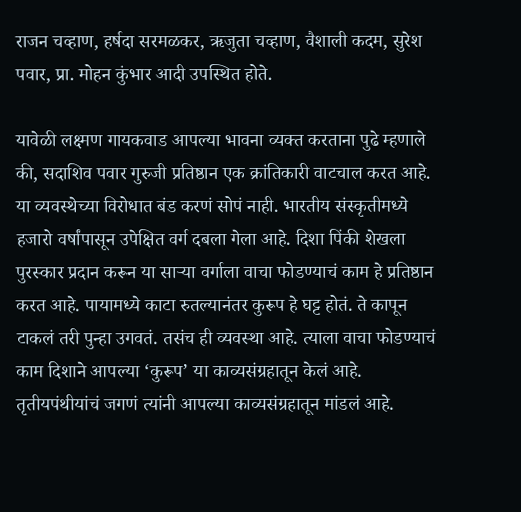राजन चव्हाण, हर्षदा सरमळकर, ऋजुता चव्हाण, वैशाली कदम, सुरेश पवार, प्रा. मोहन कुंभार आदी उपस्थित होते.

यावेळी लक्ष्मण गायकवाड आपल्या भावना व्यक्त करताना पुढे म्हणाले की, सदाशिव पवार गुरुजी प्रतिष्ठान एक क्रांतिकारी वाटचाल करत आहे. या व्यवस्थेच्या विरोधात बंड करणं सोपं नाही. भारतीय संस्कृतीमध्ये हजारो वर्षांपासून उपेक्षित वर्ग दबला गेला आहे. दिशा पिंकी शेखला पुरस्कार प्रदान करून या साऱ्या वर्गाला वाचा फोडण्याचं काम हे प्रतिष्ठान करत आहे. पायामध्ये काटा रुतल्यानंतर कुरूप हे घट्ट होतं. ते कापून टाकलं तरी पुन्हा उगवतं. तसंच ही व्यवस्था आहे. त्याला वाचा फोडण्याचं काम दिशाने आपल्या ‘कुरूप’ या काव्यसंग्रहातून केलं आहे. तृतीयपंथीयांचं जगणं त्यांनी आपल्या काव्यसंग्रहातून मांडलं आहे.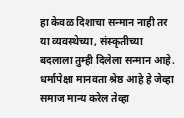हा केवळ दिशाचा सन्मान नाही तर या व्यवस्थेच्या, संस्कृतीच्या बदलाला तुम्ही दिलेला सन्मान आहे. धर्मापेक्षा मानवता श्रेष्ठ आहे हे जेव्हा समाज मान्य करेल तेव्हा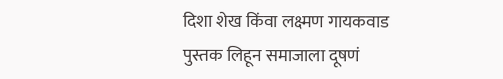दिशा शेख किंवा लक्ष्मण गायकवाड पुस्तक लिहून समाजाला दूषणं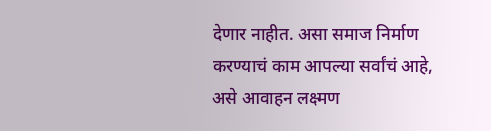देणार नाहीत. असा समाज निर्माण करण्याचं काम आपल्या सर्वांचं आहे, असे आवाहन लक्ष्मण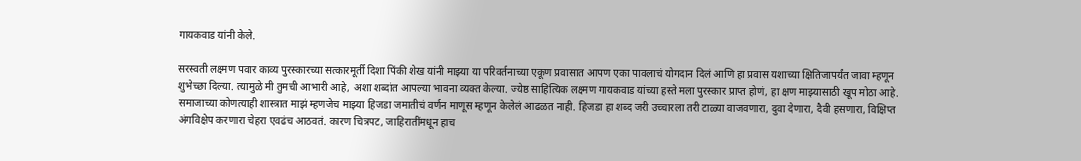गायकवाड यांनी केले.

सरस्वती लक्ष्मण पवार काव्य पुरस्कारच्या सत्कारमूर्ती दिशा पिंकी शेख यांनी माझ्या या परिवर्तनाच्या एकूण प्रवासात आपण एका पावलाचं योगदान दिलं आणि हा प्रवास यशाच्या क्षितिजापर्यंत जावा म्हणून शुभेच्छा दिल्या. त्यामुळे मी तुमची आभारी आहे, अशा शब्दांत आपल्या भावना व्यक्त केल्या. ज्येष्ठ साहित्यिक लक्ष्मण गायकवाड यांच्या हस्ते मला पुरस्कार प्राप्त होणं, हा क्षण माझ्यासाठी खूप मोठा आहे. समाजाच्या कोणत्याही शास्त्रात माझं म्हणजेच माझ्या हिजडा जमातीचं वर्णन माणूस म्हणून केलेलं आढळत नाही. हिजडा हा शब्द जरी उच्चारला तरी टाळ्या वाजवणारा, दुवा देणारा, दैवी हसणारा, विक्षिप्त अंगविक्षेप करणारा चेहरा एवढंच आठवतं. कारण चित्रपट, जाहिरातींमधून हाच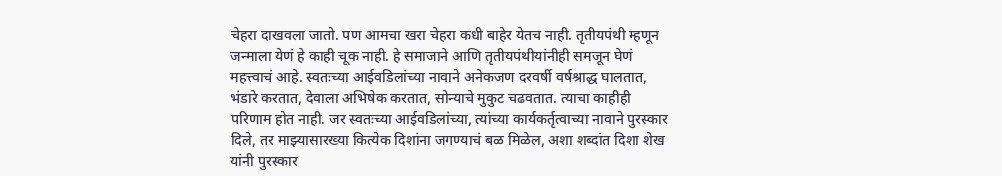चेहरा दाखवला जातो. पण आमचा खरा चेहरा कधी बाहेर येतच नाही. तृतीयपंथी म्हणून जन्माला येणं हे काही चूक नाही. हे समाजाने आणि तृतीयपंथीयांनीही समजून घेणं महत्त्वाचं आहे. स्वतःच्या आईवडिलांच्या नावाने अनेकजण दरवर्षी वर्षश्राद्ध घालतात, भंडारे करतात, देवाला अभिषेक करतात, सोन्याचे मुकुट चढवतात. त्याचा काहीही परिणाम होत नाही. जर स्वतःच्या आईवडिलांच्या, त्यांच्या कार्यकर्तृत्वाच्या नावाने पुरस्कार दिले, तर माझ्यासारख्या कित्येक दिशांना जगण्याचं बळ मिळेल, अशा शब्दांत दिशा शेख यांनी पुरस्कार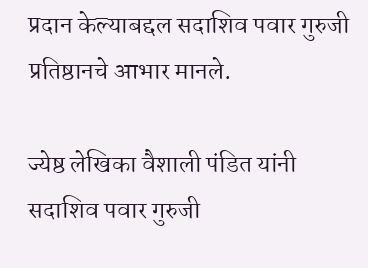प्रदान केल्याबद्दल सदाशिव पवार गुरुजी प्रतिष्ठानचे आभार मानले.

ज्येष्ठ लेखिका वैशाली पंडित यांनी सदाशिव पवार गुरुजी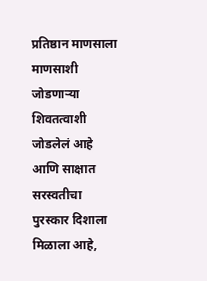प्रतिष्ठान माणसाला माणसाशी जोडणाऱ्या शिवतत्वाशी जोडलेलं आहे आणि साक्षात सरस्वतीचा पुरस्कार दिशाला मिळाला आहे,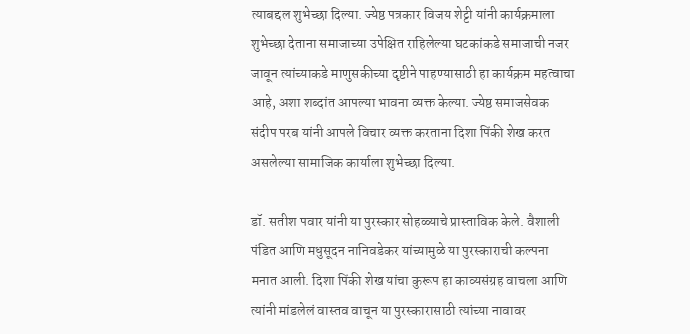त्याबद्दल शुभेच्छा दिल्या. ज्येष्ठ पत्रकार विजय शेट्टी यांनी कार्यक्रमाला शुभेच्छा देताना समाजाच्या उपेक्षित राहिलेल्या घटकांकडे समाजाची नजर जावून त्यांच्याकडे माणुसकीच्या दृष्टीने पाहण्यासाठी हा कार्यक्रम महत्वाचा आहे, अशा शब्दांत आपल्या भावना व्यक्त केल्या. ज्येष्ठ समाजसेवक संदीप परब यांनी आपले विचार व्यक्त करताना दिशा पिंकी शेख करत असलेल्या सामाजिक कार्याला शुभेच्छा दिल्या.

डॉ. सतीश पवार यांनी या पुरस्कार सोहळ्याचे प्रास्ताविक केले. वैशाली पंडित आणि मधुसूदन नानिवडेकर यांच्यामुळे या पुरस्काराची कल्पना मनात आली. दिशा पिंकी शेख यांचा कुरूप हा काव्यसंग्रह वाचला आणि त्यांनी मांडलेलं वास्तव वाचून या पुरस्कारासाठी त्यांच्या नावावर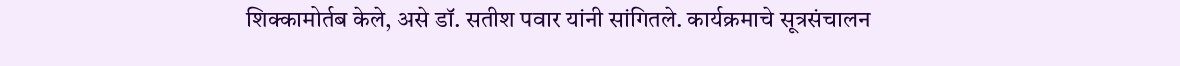शिक्कामोर्तब केले, असे डॉ. सतीश पवार यांनी सांगितले. कार्यक्रमाचे सूत्रसंचालन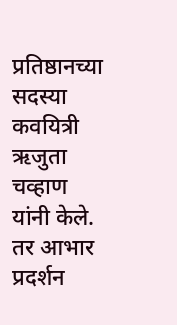प्रतिष्ठानच्या सदस्या कवयित्री ऋजुता चव्हाण यांनी केले. तर आभार प्रदर्शन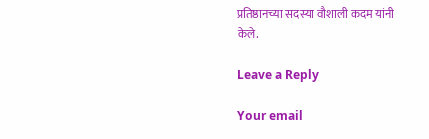प्रतिष्ठानच्या सदस्या वौशाली कदम यांनी केले.

Leave a Reply

Your email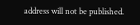address will not be published.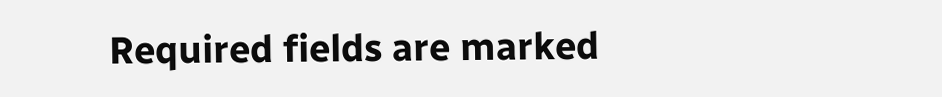Required fields are marked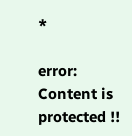*

error: Content is protected !!